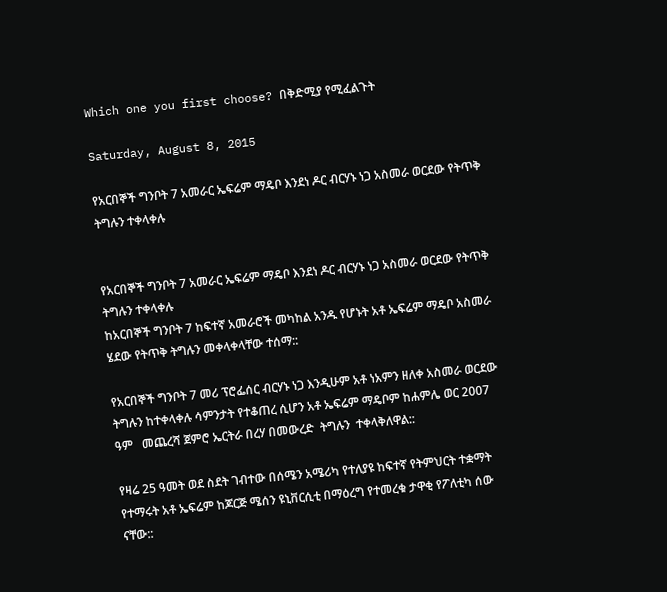Which one you first choose? በቅድሚያ የሚፈልጉት

Saturday, August 8, 2015

የአርበኞች ግንቦት 7 አመራር ኤፍሬም ማዴቦ እንደነ ዶር ብርሃኑ ነጋ አስመራ ወርደው የትጥቅ ትግሉን ተቀላቀሉ


የአርበኞች ግንቦት 7 አመራር ኤፍሬም ማዴቦ እንደነ ዶር ብርሃኑ ነጋ አስመራ ወርደው የትጥቅ ትግሉን ተቀላቀሉ
ከአርበኞች ግንቦት 7 ከፍተኛ አመራሮች መካከል አንዱ የሆኑት አቶ ኤፍሬም ማዴቦ አስመራ ሄደው የትጥቅ ትግሉን መቀላቀላቸው ተሰማ::

የአርበኞች ግንቦት 7 መሪ ፕሮፌሰር ብርሃኑ ነጋ እንዲሁም አቶ ነአምን ዘለቀ አስመራ ወርደው ትግሉን ከተቀላቀሉ ሳምንታት የተቆጠረ ሲሆን አቶ ኤፍሬም ማዴቦም ከሐምሌ ወር 2007 ዓም   መጨረሻ ጀምሮ ኤርትራ በረሃ በመውረድ  ትግሉን  ተቀላቅለዋል::

የዛሬ 25 ዓመት ወደ ስደት ገብተው በሰሜን አሜሪካ የተለያዩ ከፍተኛ የትምህርት ተቋማት የተማሩት አቶ ኤፍሬም ከጆርጅ ሜሰን ዩኒቨርሲቲ በማዕረግ የተመረቁ ታዋቂ የፖለቲካ ሰው ናቸው::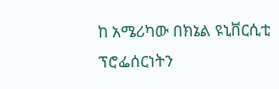ከ አሜሪካው በክኔል ዩኒቨርሲቲ ፕሮፌሰርነትን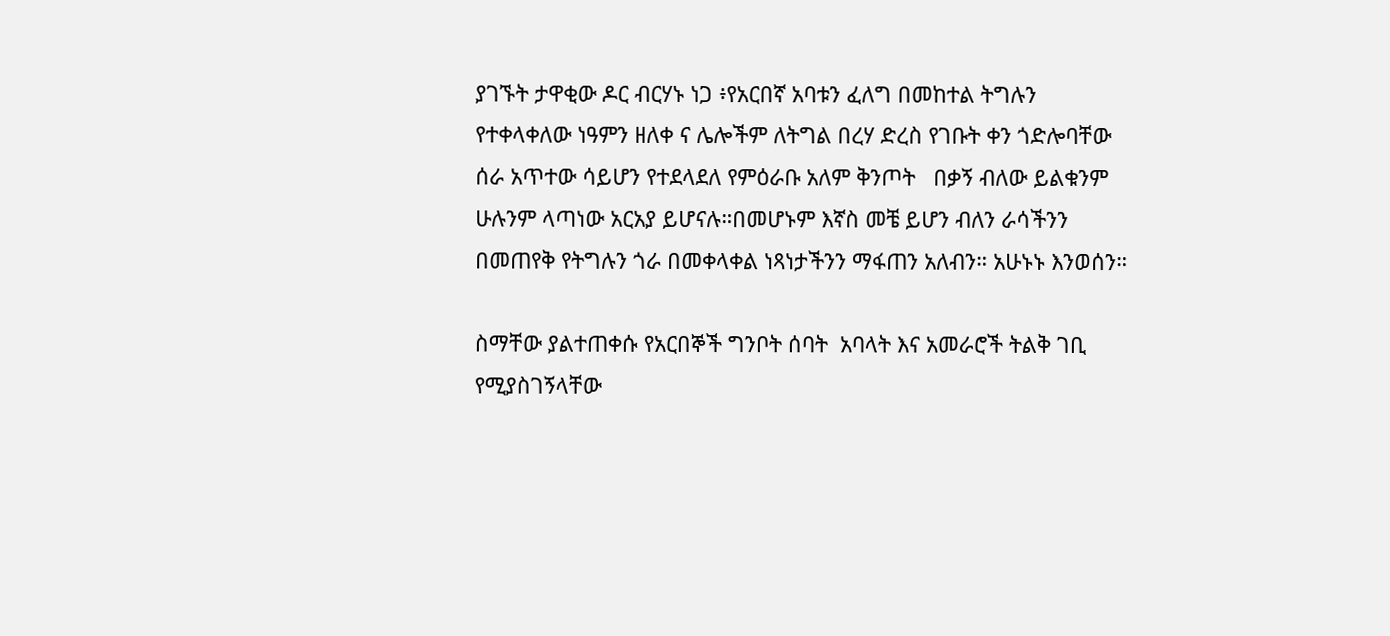ያገኙት ታዋቂው ዶር ብርሃኑ ነጋ ፥የአርበኛ አባቱን ፈለግ በመከተል ትግሉን የተቀላቀለው ነዓምን ዘለቀ ና ሌሎችም ለትግል በረሃ ድረስ የገቡት ቀን ጎድሎባቸው ሰራ አጥተው ሳይሆን የተደላደለ የምዕራቡ አለም ቅንጦት   በቃኝ ብለው ይልቁንም ሁሉንም ላጣነው አርአያ ይሆናሉ።በመሆኑም እኛስ መቼ ይሆን ብለን ራሳችንን በመጠየቅ የትግሉን ጎራ በመቀላቀል ነጻነታችንን ማፋጠን አለብን። አሁኑኑ እንወሰን።

ስማቸው ያልተጠቀሱ የአርበኞች ግንቦት ሰባት  አባላት እና አመራሮች ትልቅ ገቢ የሚያስገኝላቸው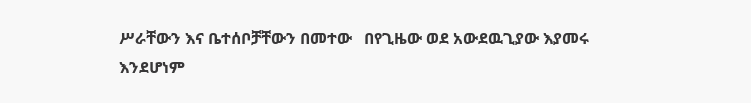ሥራቸውን እና ቤተሰቦቻቸውን በመተው   በየጊዜው ወደ አውደዉጊያው እያመሩ እንደሆነም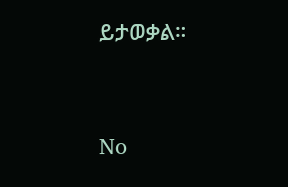ይታወቃል።



No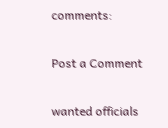comments:

Post a Comment

wanted officials